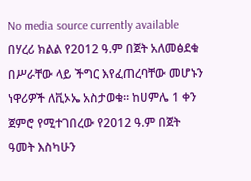No media source currently available
በሃረሪ ክልል የ2012 ዓ.ም በጀት አለመፅደቁ በሥራቸው ላይ ችግር እየፈጠረባቸው መሆኑን ነዋሪዎች ለቪኦኤ አስታወቁ። ከሀምሌ 1 ቀን ጀምሮ የሚተገበረው የ2012 ዓ.ም በጀት ዓመት እስካሁን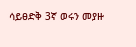ሳይፀድቅ 3ኛ ወሩን መያዙ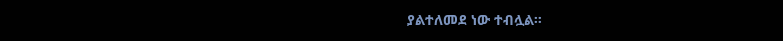ያልተለመደ ነው ተብሏል።